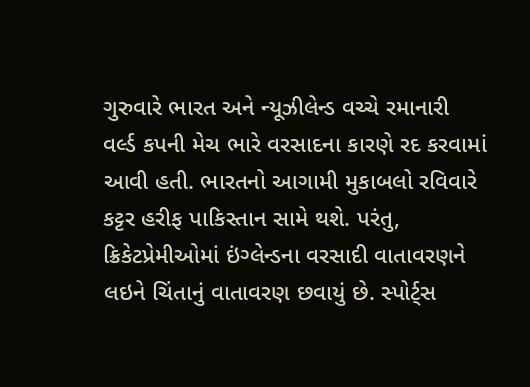ગુરુવારે ભારત અને ન્યૂઝીલેન્ડ વચ્ચે રમાનારી વર્લ્ડ કપની મેચ ભારે વરસાદના કારણે રદ કરવામાં આવી હતી. ભારતનો આગામી મુકાબલો રવિવારે કટ્ટર હરીફ પાકિસ્તાન સામે થશે. પરંતુ, ક્રિકેટપ્રેમીઓમાં ઇંગ્લેન્ડના વરસાદી વાતાવરણને લઇને ચિંતાનું વાતાવરણ છવાયું છે. સ્પોર્ટ્સ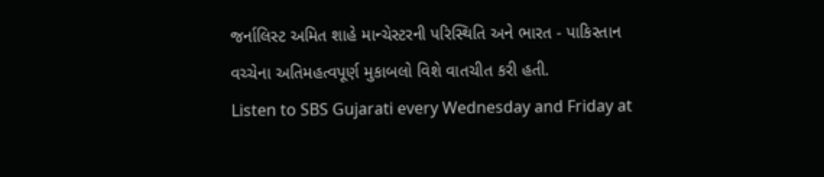જર્નાલિસ્ટ અમિત શાહે માન્ચેસ્ટરની પરિસ્થિતિ અને ભારત - પાકિસ્તાન વચ્ચેના અતિમહત્વપૂર્ણ મુકાબલો વિશે વાતચીત કરી હતી.
Listen to SBS Gujarati every Wednesday and Friday at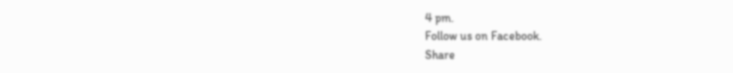4 pm.
Follow us on Facebook.
Share